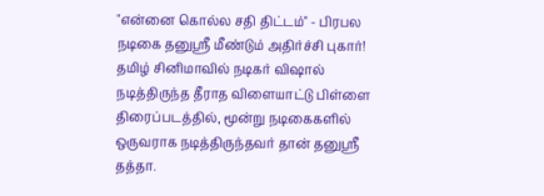"என்னை கொல்ல சதி திட்டம்" - பிரபல நடிகை தனுஸ்ரீ மீண்டும் அதிர்ச்சி புகார்!
தமிழ் சினிமாவில் நடிகர் விஷால் நடித்திருந்த தீராத விளையாட்டு பிள்ளை திரைப்படத்தில், மூன்று நடிகைகளில் ஒருவராக நடித்திருந்தவர் தான் தனுஸ்ரீ தத்தா.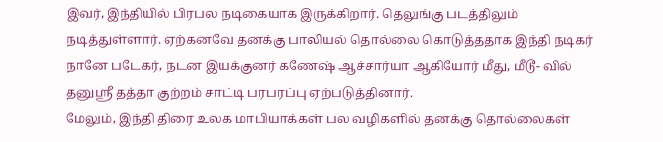இவர், இந்தியில் பிரபல நடிகையாக இருக்கிறார். தெலுங்கு படத்திலும் நடித்துள்ளார். ஏற்கனவே தனக்கு பாலியல் தொல்லை கொடுத்ததாக இந்தி நடிகர் நானே படேகர், நடன இயக்குனர் கணேஷ் ஆச்சார்யா ஆகியோர் மீது, மீடூ- வில் தனுஸ்ரீ தத்தா குற்றம் சாட்டி பரபரப்பு ஏற்படுத்தினார்.
மேலும், இந்தி திரை உலக மாபியாக்கள் பல வழிகளில் தனக்கு தொல்லைகள்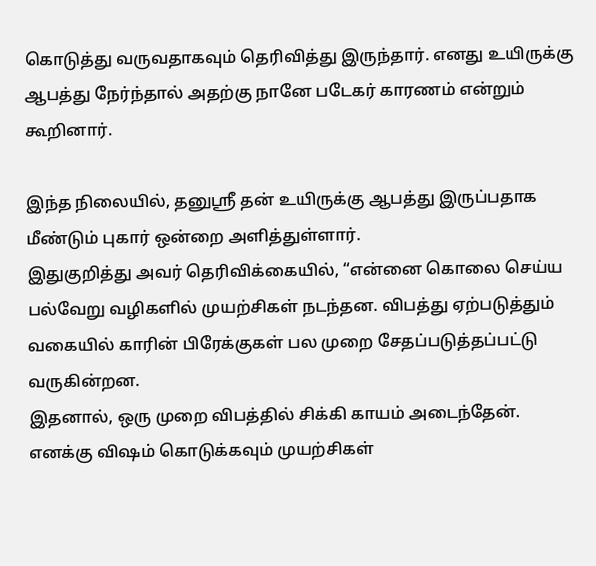கொடுத்து வருவதாகவும் தெரிவித்து இருந்தார். எனது உயிருக்கு ஆபத்து நேர்ந்தால் அதற்கு நானே படேகர் காரணம் என்றும் கூறினார்.

இந்த நிலையில், தனுஸ்ரீ தன் உயிருக்கு ஆபத்து இருப்பதாக மீண்டும் புகார் ஒன்றை அளித்துள்ளார்.
இதுகுறித்து அவர் தெரிவிக்கையில், “என்னை கொலை செய்ய பல்வேறு வழிகளில் முயற்சிகள் நடந்தன. விபத்து ஏற்படுத்தும் வகையில் காரின் பிரேக்குகள் பல முறை சேதப்படுத்தப்பட்டு வருகின்றன.
இதனால், ஒரு முறை விபத்தில் சிக்கி காயம் அடைந்தேன். எனக்கு விஷம் கொடுக்கவும் முயற்சிகள்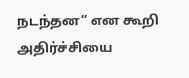நடந்தன” என கூறி அதிர்ச்சியை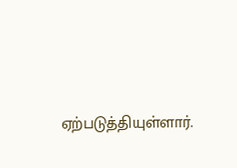ஏற்படுத்தியுள்ளார்.